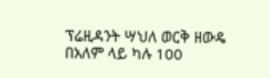ፕሬዚዳንት ሣህለ ወርቅ ዘውዴ በአለም ላይ ካሉ 100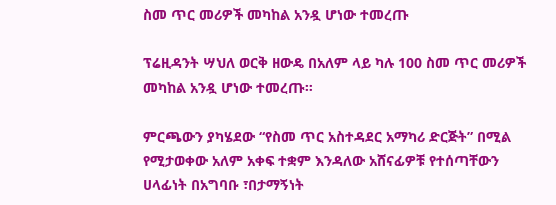ስመ ጥር መሪዎች መካከል አንዷ ሆነው ተመረጡ

ፕሬዚዳንት ሣህለ ወርቅ ዘውዴ በአለም ላይ ካሉ 100 ስመ ጥር መሪዎች መካከል አንዷ ሆነው ተመረጡ።

ምርጫውን ያካሄደው “የስመ ጥር አስተዳደር አማካሪ ድርጅት” በሚል የሚታወቀው አለም አቀፍ ተቋም እንዳለው አሸናፊዎቹ የተሰጣቸውን ሀላፊነት በአግባቡ ፣በታማኝነት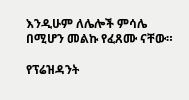እንዲሁም ለሌሎች ምሳሌ በሚሆን መልኩ የፈጸሙ ናቸው።

የፕሬዝዳንት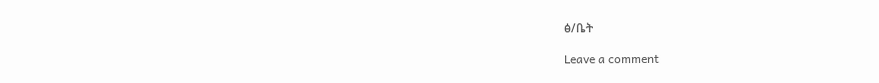ፅ/ቤት

Leave a comment